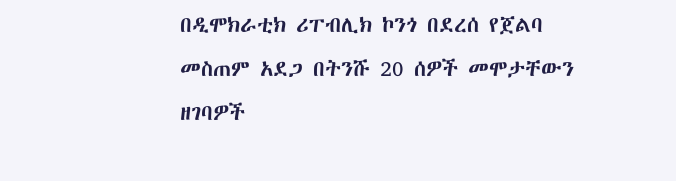በዲሞክራቲክ ሪፐብሊክ ኮንጎ በደረሰ የጀልባ መስጠም አደጋ በትንሹ 20 ሰዎች መሞታቸውን ዘገባዎች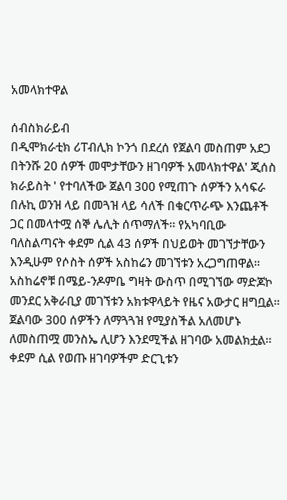አመላክተዋል

ሰብስክራይብ
በዲሞክራቲክ ሪፐብሊክ ኮንጎ በደረሰ የጀልባ መስጠም አደጋ በትንሹ 20 ሰዎች መሞታቸውን ዘገባዎች አመላክተዋል' ጂሰስ ክራይስት ' የተባለችው ጀልባ 300 የሚጠጉ ሰዎችን አሳፍራ በሉኪ ወንዝ ላይ በመጓዝ ላይ ሳለች በቁርጥራጭ እንጨቶች ጋር በመላተሟ ሰኞ ሌሊት ሰጥማለች። የአካባቢው ባለስልጣናት ቀደም ሲል 43 ሰዎች በህይወት መገኘታቸውን እንዲሁም የሶስት ሰዎች አስከሬን መገኘቱን አረጋግጠዋል። አስከሬኖቹ በሜይ-ንዶምቤ ግዛት ውስጥ በሚገኘው ማድጆኮ መንደር አቅራቢያ መገኘቱን አክቱዋላይት የዜና አውታር ዘግቧል። ጀልባው 300 ሰዎችን ለማጓጓዝ የሚያስችል አለመሆኑ ለመስጠሟ መንስኤ ሊሆን እንደሚችል ዘገባው አመልክቷል። ቀደም ሲል የወጡ ዘገባዎችም ድርጊቱን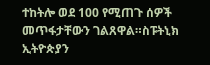ተከትሎ ወደ 100 የሚጠጉ ሰዎች መጥፋታቸውን ገልጸዋል።ስፑትኒክ ኢትዮጵያን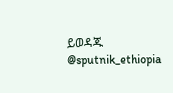ይወዳጁ @sputnik_ethiopia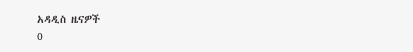አዳዲስ ዜናዎች
0